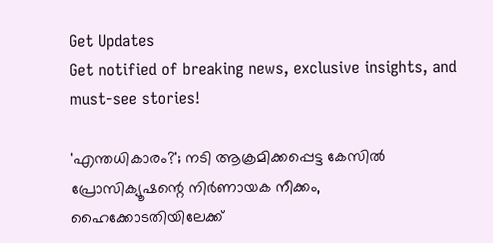Get Updates
Get notified of breaking news, exclusive insights, and must-see stories!

'എന്തധികാരം?'; നടി ആക്രമിക്കപ്പെട്ട കേസിൽ പ്രോസിക്യൂഷന്റെ നിർണായക നീക്കം, ഹൈക്കോടതിയിലേക്ക്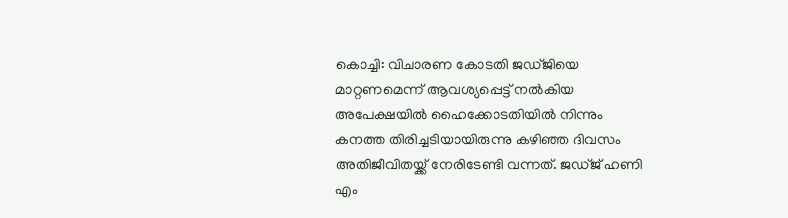കൊച്ചി: വിചാരണ കോടതി ജഡ്ജിയെ മാറ്റണമെന്ന് ആവശ്യപ്പെട്ട് നൽകിയ അപേക്ഷയിൽ ഹൈക്കോടതിയിൽ നിന്നും കനത്ത തിരിച്ചടിയായിരുന്നു കഴിഞ്ഞ ദിവസം അതിജീവിതയ്ക്ക് നേരിടേണ്ടി വന്നത്. ജഡ്ജ് ഹണി എം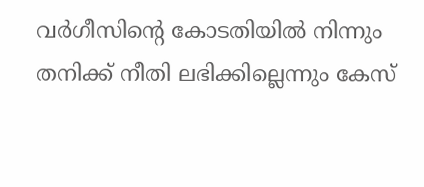വർഗീസിന്റെ കോടതിയിൽ നിന്നും തനിക്ക് നീതി ലഭിക്കില്ലെന്നും കേസ്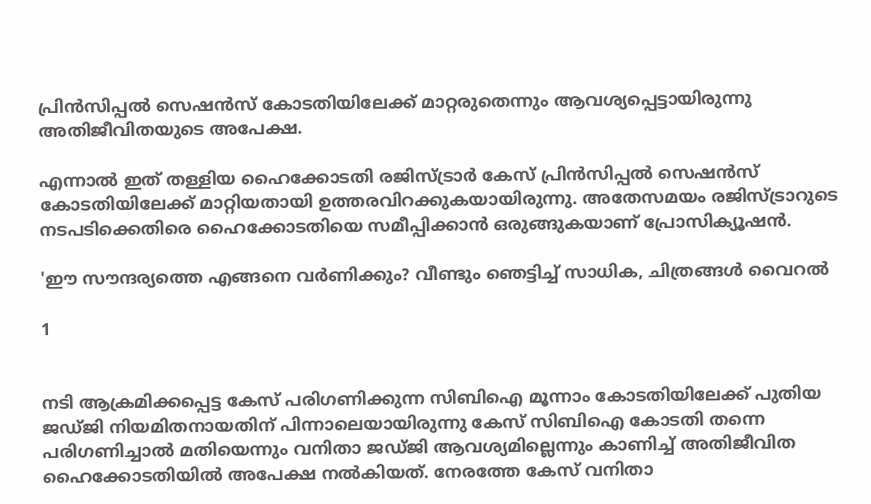പ്രിൻസിപ്പൽ സെഷൻസ് കോടതിയിലേക്ക് മാറ്റരുതെന്നും ആവശ്യപ്പെട്ടായിരുന്നു അതിജീവിതയുടെ അപേക്ഷ.

എന്നാൽ ഇത് തള്ളിയ ഹൈക്കോടതി രജിസ്ട്രാർ കേസ് പ്രിൻസിപ്പൽ സെഷൻസ് കോടതിയിലേക്ക് മാറ്റിയതായി ഉത്തരവിറക്കുകയായിരുന്നു. അതേസമയം രജിസ്ട്രാറുടെ നടപടിക്കെതിരെ ഹൈക്കോടതിയെ സമീപ്പിക്കാൻ ഒരുങ്ങുകയാണ് പ്രോസിക്യൂഷൻ.

'ഈ സൗന്ദര്യത്തെ എങ്ങനെ വർണിക്കും? വീണ്ടും ഞെട്ടിച്ച് സാധിക, ചിത്രങ്ങൾ വൈറൽ

1


നടി ആക്രമിക്കപ്പെട്ട കേസ് പരിഗണിക്കുന്ന സിബിഐ മൂന്നാം കോടതിയിലേക്ക് പുതിയ ജഡ്ജി നിയമിതനായതിന് പിന്നാലെയായിരുന്നു കേസ് സിബിഐ കോടതി തന്നെ പരിഗണിച്ചാൽ മതിയെന്നും വനിതാ ജഡ്ജി ആവശ്യമില്ലെന്നും കാണിച്ച് അതിജീവിത ഹൈക്കോടതിയിൽ അപേക്ഷ നൽകിയത്. നേരത്തേ കേസ് വനിതാ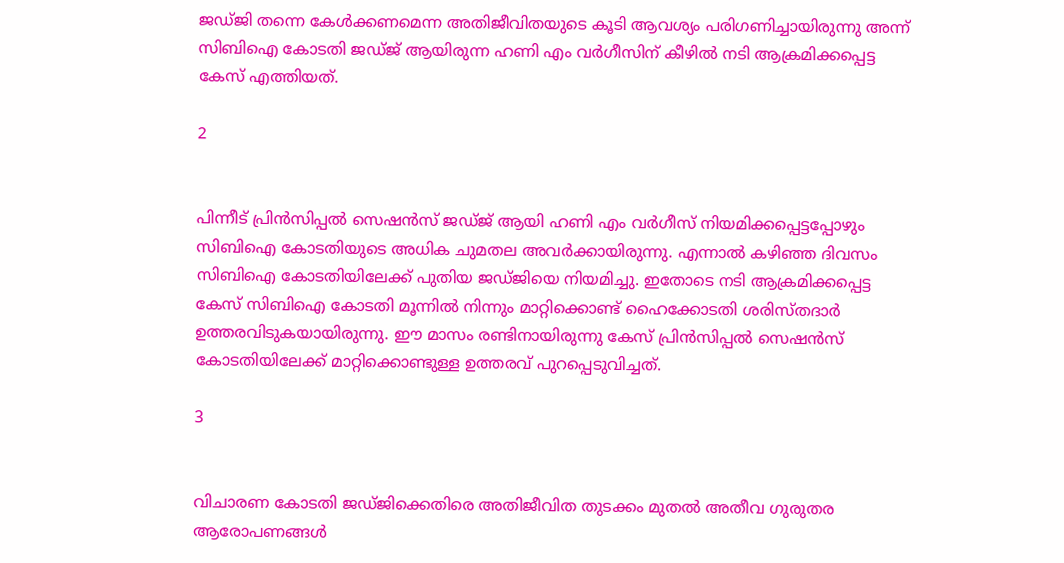ജഡ്ജി തന്നെ കേൾക്കണമെന്ന അതിജീവിതയുടെ കൂടി ആവശ്യം പരിഗണിച്ചായിരുന്നു അന്ന് സിബിഐ കോടതി ജഡ്ജ് ആയിരുന്ന ഹണി എം വർഗീസിന് കീഴിൽ നടി ആക്രമിക്കപ്പെട്ട കേസ് എത്തിയത്.

2


പിന്നീട് പ്രിൻസിപ്പൽ സെഷൻസ് ജഡ്ജ് ആയി ഹണി എം വർഗീസ് നിയമിക്കപ്പെട്ടപ്പോഴും സിബിഐ കോടതിയുടെ അധിക ചുമതല അവർക്കായിരുന്നു. എന്നാൽ കഴിഞ്ഞ ദിവസം സിബിഐ കോടതിയിലേക്ക് പുതിയ ജഡ്ജിയെ നിയമിച്ചു. ഇതോടെ നടി ആക്രമിക്കപ്പെട്ട കേസ് സിബിഐ കോടതി മൂന്നില്‍ നിന്നും മാറ്റിക്കൊണ്ട് ഹൈക്കോടതി ശരിസ്തദാർ ഉത്തരവിടുകയായിരുന്നു. ഈ മാസം രണ്ടിനായിരുന്നു കേസ് പ്രിൻസിപ്പൽ സെഷൻസ് കോടതിയിലേക്ക് മാറ്റിക്കൊണ്ടുള്ള ഉത്തരവ് പുറപ്പെടുവിച്ചത്.

3


വിചാരണ കോടതി ജഡ്ജിക്കെതിരെ അതിജീവിത തുടക്കം മുതൽ അതീവ ഗുരുതര ആരോപണങ്ങൾ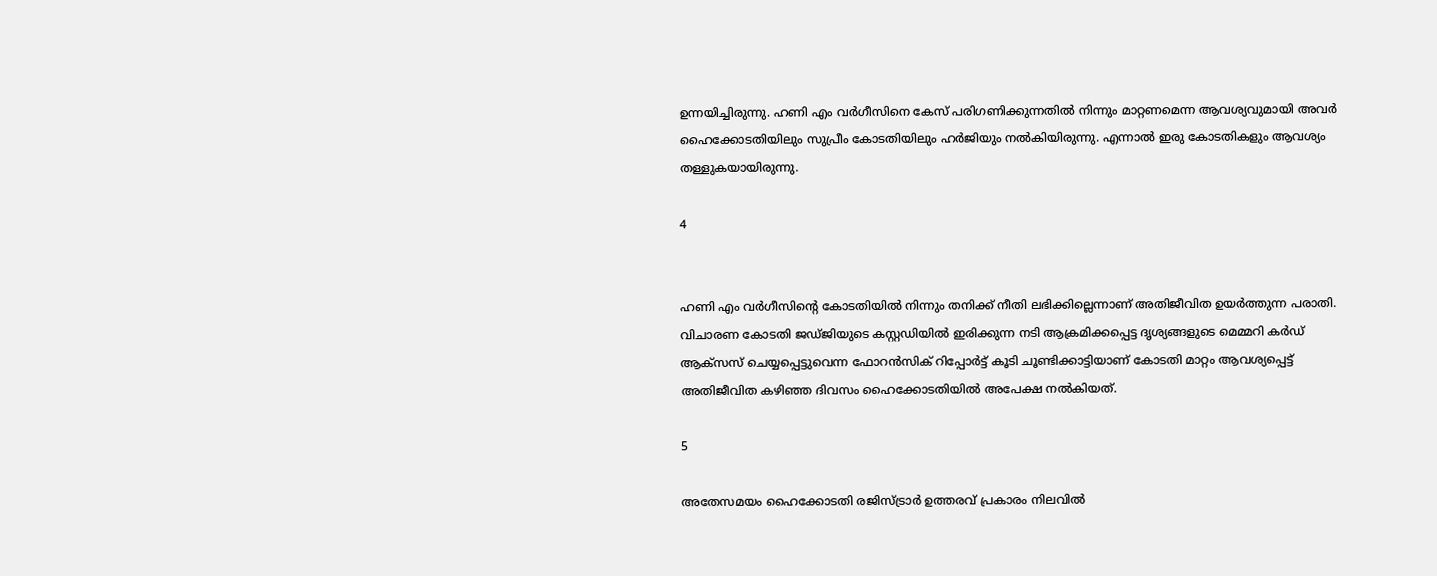ഉന്നയിച്ചിരുന്നു. ഹണി എം വർഗീസിനെ കേസ് പരിഗണിക്കുന്നതിൽ നിന്നും മാറ്റണമെന്ന ആവശ്യവുമായി അവർ ഹൈക്കോടതിയിലും സുപ്രീം കോടതിയിലും ഹർജിയും നൽകിയിരുന്നു. എന്നാൽ ഇരു കോടതികളും ആവശ്യം തള്ളുകയായിരുന്നു.

4


ഹണി എം വർഗീസിന്റെ കോടതിയിൽ നിന്നും തനിക്ക് നീതി ലഭിക്കില്ലെന്നാണ് അതിജീവിത ഉയർത്തുന്ന പരാതി. വിചാരണ കോടതി ജഡ്ജിയുടെ കസ്റ്റഡിയിൽ ഇരിക്കുന്ന നടി ആക്രമിക്കപ്പെട്ട ദൃശ്യങ്ങളുടെ മെമ്മറി കർഡ് ആക്സസ് ചെയ്യപ്പെട്ടുവെന്ന ഫോറൻസിക് റിപ്പോർട്ട് കൂടി ചൂണ്ടിക്കാട്ടിയാണ് കോടതി മാറ്റം ആവശ്യപ്പെട്ട് അതിജീവിത കഴിഞ്ഞ ദിവസം ഹൈക്കോടതിയിൽ അപേക്ഷ നൽകിയത്.

5

അതേസമയം ഹൈക്കോടതി രജിസ്ട്രാർ ഉത്തരവ് പ്രകാരം നിലവിൽ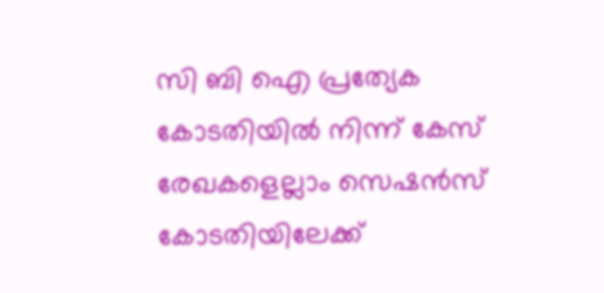സി ബി ഐ പ്രത്യേക കോടതിയിൽ നിന്ന് കേസ് രേഖകളെല്ലാം സെഷൻസ് കോടതിയിലേക്ക്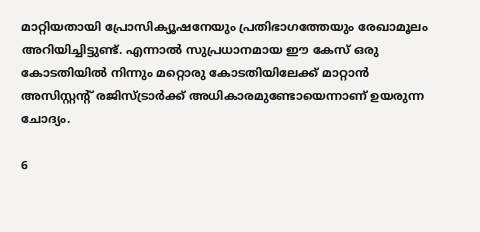മാറ്റിയതായി പ്രോസിക്യൂഷനേയും പ്രതിഭാഗത്തേയും രേഖാമൂലം അറിയിച്ചിട്ടുണ്ട്. എന്നാൽ സുപ്രധാനമായ ഈ കേസ് ഒരു കോടതിയില്‍ നിന്നും മറ്റൊരു കോടതിയിലേക്ക് മാറ്റാന്‍ അസിസ്റ്റന്റ് രജിസ്ട്രാര്‍ക്ക് അധികാരമുണ്ടോയെന്നാണ് ഉയരുന്ന ചോദ്യം.

6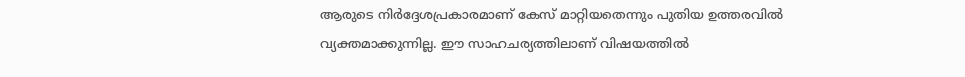ആരുടെ നിർദ്ദേശപ്രകാരമാണ് കേസ് മാറ്റിയതെന്നും പുതിയ ഉത്തരവിൽ വ്യക്തമാക്കുന്നില്ല. ഈ സാഹചര്യത്തിലാണ് വിഷയത്തിൽ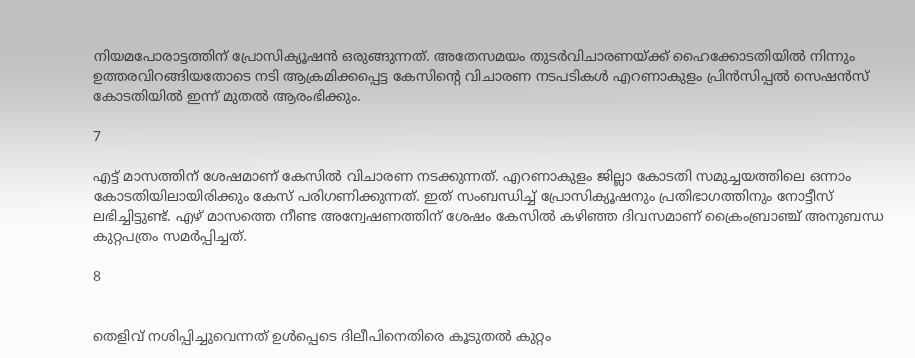നിയമപോരാട്ടത്തിന് പ്രോസിക്യൂഷൻ ഒരുങ്ങുന്നത്. അതേസമയം തുടർവിചാരണയ്ക്ക് ഹൈക്കോടതിയിൽ നിന്നും ഉത്തരവിറങ്ങിയതോടെ നടി ആക്രമിക്കപ്പെട്ട കേസിന്റെ വിചാരണ നടപടികൾ എറണാകുളം പ്രിൻസിപ്പൽ സെഷൻസ് കോടതിയിൽ ഇന്ന് മുതൽ ആരംഭിക്കും.

7

എട്ട് മാസത്തിന് ശേഷമാണ് കേസിൽ വിചാരണ നടക്കുന്നത്. എറണാകുളം ജില്ലാ കോടതി സമുച്ചയത്തിലെ ഒന്നാം കോടതിയിലായിരിക്കും കേസ് പരിഗണിക്കുന്നത്. ഇത് സംബന്ധിച്ച് പ്രോസിക്യൂഷനും പ്രതിഭാഗത്തിനും നോട്ടീസ് ലഭിച്ചിട്ടുണ്ട്. എഴ് മാസത്തെ നീണ്ട അന്വേഷണത്തിന് ശേഷം കേസിൽ കഴിഞ്ഞ ദിവസമാണ് ക്രൈംബ്രാഞ്ച് അനുബന്ധ കുറ്റപത്രം സമർപ്പിച്ചത്.

8


തെളിവ് നശിപ്പിച്ചുവെന്നത് ഉൾപ്പെടെ ദിലീപിനെതിരെ കൂടുതൽ കുറ്റം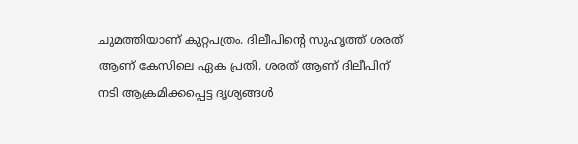ചുമത്തിയാണ് കുറ്റപത്രം. ദിലീപിന്റെ സുഹൃത്ത് ശരത് ആണ് കേസിലെ ഏക പ്രതി. ശരത് ആണ് ദിലീപിന് നടി ആക്രമിക്കപ്പെട്ട ദൃശ്യങ്ങൾ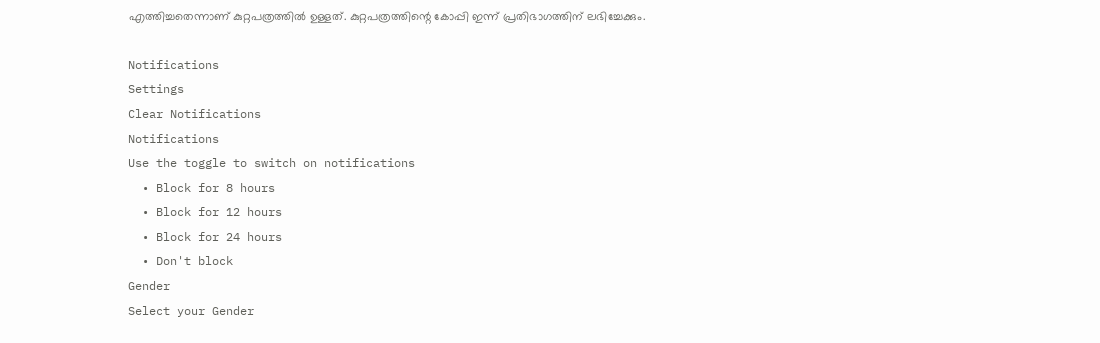എത്തിച്ചതെന്നാണ് കുറ്റപത്രത്തിൽ ഉള്ളത്. കുറ്റപത്രത്തിന്റെ കോപ്പി ഇന്ന് പ്രതിഭാഗത്തിന് ലഭിച്ചേക്കും.

Notifications
Settings
Clear Notifications
Notifications
Use the toggle to switch on notifications
  • Block for 8 hours
  • Block for 12 hours
  • Block for 24 hours
  • Don't block
Gender
Select your Gender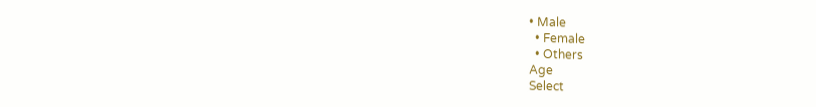• Male
  • Female
  • Others
Age
Select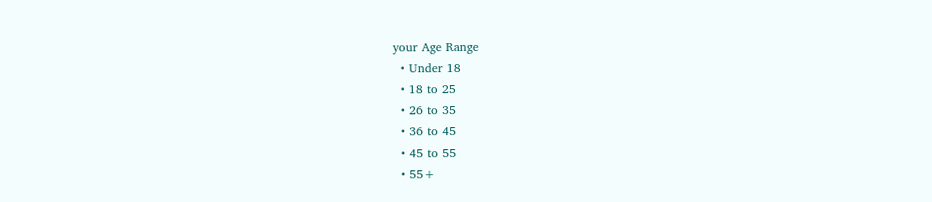your Age Range
  • Under 18
  • 18 to 25
  • 26 to 35
  • 36 to 45
  • 45 to 55
  • 55+